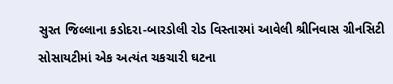સુરત જિલ્લાના કડોદરા-બારડોલી રોડ વિસ્તારમાં આવેલી શ્રીનિવાસ ગ્રીનસિટી સોસાયટીમાં એક અત્યંત ચકચારી ઘટના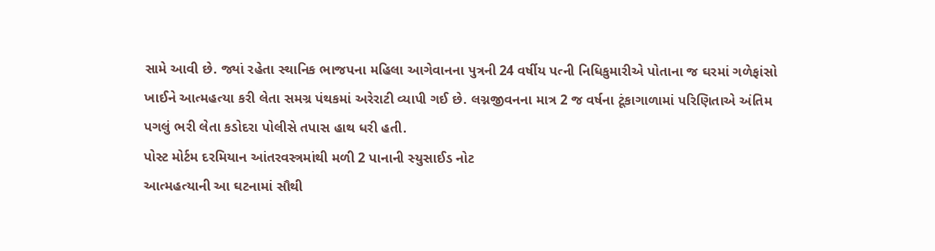સામે આવી છે. જ્યાં રહેતા સ્થાનિક ભાજપના મહિલા આગેવાનના પુત્રની 24 વર્ષીય પત્ની નિધિકુમારીએ પોતાના જ ઘરમાં ગળેફાંસો ખાઈને આત્મહત્યા કરી લેતા સમગ્ર પંથકમાં અરેરાટી વ્યાપી ગઈ છે. લગ્નજીવનના માત્ર 2 જ વર્ષના ટૂંકાગાળામાં પરિણિતાએ અંતિમ પગલું ભરી લેતા કડોદરા પોલીસે તપાસ હાથ ધરી હતી.
પોસ્ટ મોર્ટમ દરમિયાન આંતરવસ્ત્રમાંથી મળી 2 પાનાની સ્યુસાઈડ નોટ
આત્મહત્યાની આ ઘટનામાં સૌથી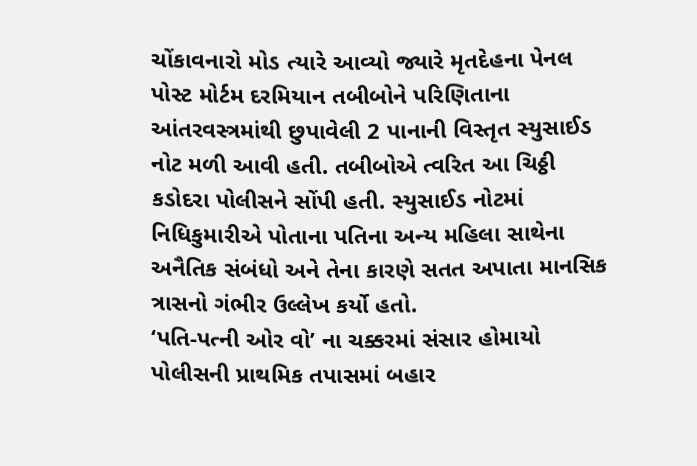ચોંકાવનારો મોડ ત્યારે આવ્યો જ્યારે મૃતદેહના પેનલ પોસ્ટ મોર્ટમ દરમિયાન તબીબોને પરિણિતાના આંતરવસ્ત્રમાંથી છુપાવેલી 2 પાનાની વિસ્તૃત સ્યુસાઈડ નોટ મળી આવી હતી. તબીબોએ ત્વરિત આ ચિઠ્ઠી કડોદરા પોલીસને સોંપી હતી. સ્યુસાઈડ નોટમાં નિધિકુમારીએ પોતાના પતિના અન્ય મહિલા સાથેના અનૈતિક સંબંધો અને તેના કારણે સતત અપાતા માનસિક ત્રાસનો ગંભીર ઉલ્લેખ કર્યો હતો.
‘પતિ-પત્ની ઓર વો’ ના ચક્કરમાં સંસાર હોમાયો
પોલીસની પ્રાથમિક તપાસમાં બહાર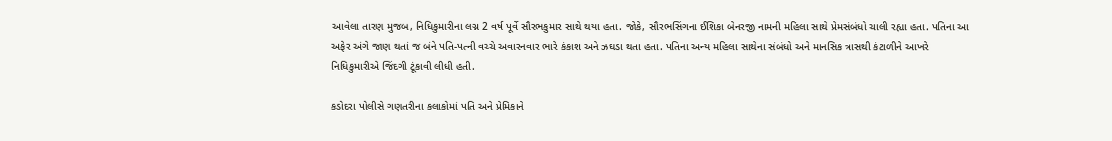આવેલા તારણ મુજબ, નિધિકુમારીના લગ્ન 2 વર્ષ પૂર્વે સૌરભકુમાર સાથે થયા હતા. જોકે, સૌરભસિંગના ઈશિકા બેનરજી નામની મહિલા સાથે પ્રેમસંબંધો ચાલી રહ્યા હતા. પતિના આ અફેર અંગે જાણ થતાં જ બંને પતિ-પત્ની વચ્ચે અવારનવાર ભારે કંકાશ અને ઝઘડા થતા હતા. પતિના અન્ય મહિલા સાથેના સંબંધો અને માનસિક ત્રાસથી કંટાળીને આખરે નિધિકુમારીએ જિંદગી ટૂંકાવી લીધી હતી.

કડોદરા પોલીસે ગણતરીના કલાકોમાં પતિ અને પ્રેમિકાને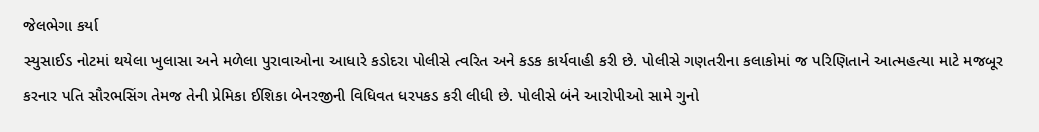જેલભેગા કર્યા
સ્યુસાઈડ નોટમાં થયેલા ખુલાસા અને મળેલા પુરાવાઓના આધારે કડોદરા પોલીસે ત્વરિત અને કડક કાર્યવાહી કરી છે. પોલીસે ગણતરીના કલાકોમાં જ પરિણિતાને આત્મહત્યા માટે મજબૂર કરનાર પતિ સૌરભસિંગ તેમજ તેની પ્રેમિકા ઈશિકા બેનરજીની વિધિવત ધરપકડ કરી લીધી છે. પોલીસે બંને આરોપીઓ સામે ગુનો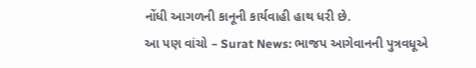નોંધી આગળની કાનૂની કાર્યવાહી હાથ ધરી છે.
આ પણ વાંચો – Surat News: ભાજપ આગેવાનની પુત્રવધૂએ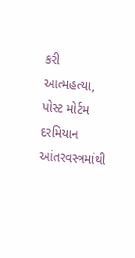કરી આત્મહત્યા, પોસ્ટ મોર્ટમ દરમિયાન આંતરવસ્ત્રમાંથી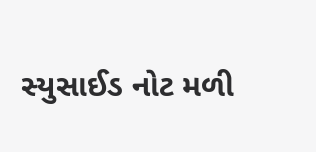સ્યુસાઈડ નોટ મળી